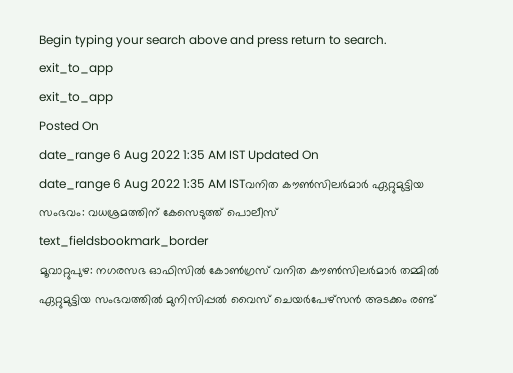Begin typing your search above and press return to search.
exit_to_app
exit_to_app
Posted On
date_range 6 Aug 2022 1:35 AM IST Updated On
date_range 6 Aug 2022 1:35 AM ISTവനിത കൗൺസിലർമാർ ഏറ്റുമുട്ടിയ സംഭവം: വധശ്രമത്തിന് കേസെടുത്ത് പൊലീസ്
text_fieldsbookmark_border
മൂവാറ്റുപുഴ: നഗരസഭ ഓഫിസിൽ കോൺഗ്രസ് വനിത കൗൺസിലർമാർ തമ്മിൽ ഏറ്റുമുട്ടിയ സംഭവത്തിൽ മുനിസിപ്പൽ വൈസ് ചെയർപേഴ്സൻ അടക്കം രണ്ട്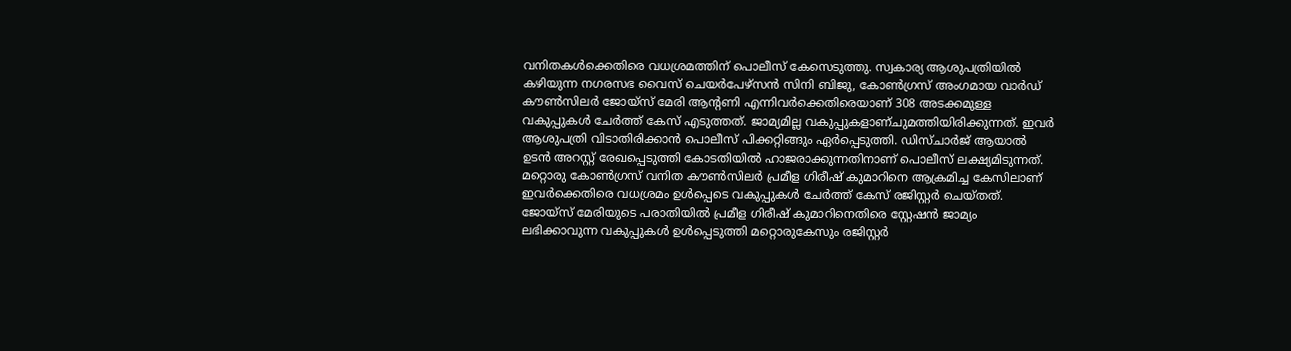വനിതകൾക്കെതിരെ വധശ്രമത്തിന് പൊലീസ് കേസെടുത്തു. സ്വകാര്യ ആശുപത്രിയിൽ കഴിയുന്ന നഗരസഭ വൈസ് ചെയർപേഴ്സൻ സിനി ബിജു, കോൺഗ്രസ് അംഗമായ വാർഡ് കൗൺസിലർ ജോയ്സ് മേരി ആന്റണി എന്നിവർക്കെതിരെയാണ് 308 അടക്കമുള്ള വകുപ്പുകൾ ചേർത്ത് കേസ് എടുത്തത്. ജാമ്യമില്ല വകുപ്പുകളാണ്ചുമത്തിയിരിക്കുന്നത്. ഇവർ ആശുപത്രി വിടാതിരിക്കാൻ പൊലീസ് പിക്കറ്റിങ്ങും ഏർപ്പെടുത്തി. ഡിസ്ചാർജ് ആയാൽ ഉടൻ അറസ്റ്റ് രേഖപ്പെടുത്തി കോടതിയിൽ ഹാജരാക്കുന്നതിനാണ് പൊലീസ് ലക്ഷ്യമിടുന്നത്. മറ്റൊരു കോൺഗ്രസ് വനിത കൗൺസിലർ പ്രമീള ഗിരീഷ് കുമാറിനെ ആക്രമിച്ച കേസിലാണ് ഇവർക്കെതിരെ വധശ്രമം ഉൾപ്പെടെ വകുപ്പുകൾ ചേർത്ത് കേസ് രജിസ്റ്റർ ചെയ്തത്. ജോയ്സ് മേരിയുടെ പരാതിയിൽ പ്രമീള ഗിരീഷ് കുമാറിനെതിരെ സ്റ്റേഷൻ ജാമ്യം ലഭിക്കാവുന്ന വകുപ്പുകൾ ഉൾപ്പെടുത്തി മറ്റൊരുകേസും രജിസ്റ്റർ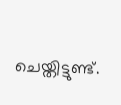ചെയ്തിട്ടുണ്ട്.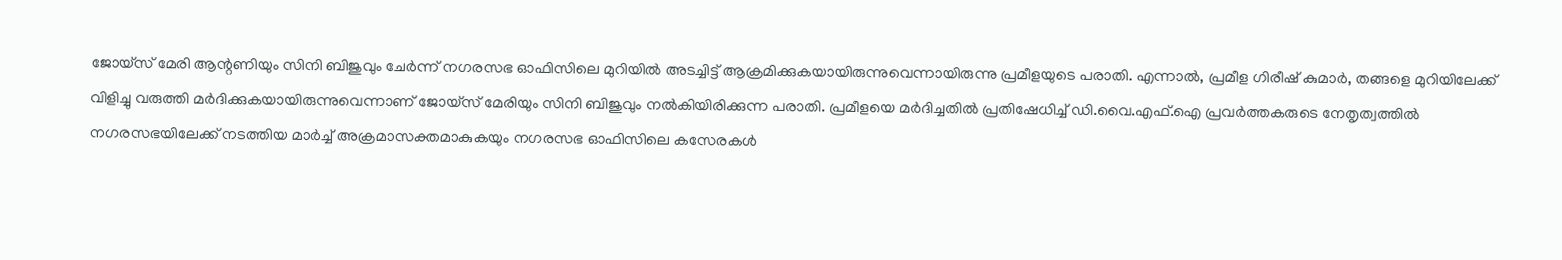ജോയ്സ് മേരി ആന്റണിയും സിനി ബിജുവും ചേർന്ന് നഗരസഭ ഓഫിസിലെ മുറിയിൽ അടച്ചിട്ട് ആക്രമിക്കുകയായിരുന്നുവെന്നായിരുന്നു പ്രമീളയുടെ പരാതി. എന്നാൽ, പ്രമീള ഗിരീഷ് കുമാർ, തങ്ങളെ മുറിയിലേക്ക് വിളിച്ചു വരുത്തി മർദിക്കുകയായിരുന്നുവെന്നാണ് ജോയ്സ് മേരിയും സിനി ബിജുവും നൽകിയിരിക്കുന്ന പരാതി. പ്രമീളയെ മർദിച്ചതിൽ പ്രതിഷേധിച്ച് ഡി.വൈ.എഫ്.ഐ പ്രവർത്തകരുടെ നേതൃത്വത്തിൽ നഗരസഭയിലേക്ക് നടത്തിയ മാർച്ച് അക്രമാസക്തമാകുകയും നഗരസഭ ഓഫിസിലെ കസേരകൾ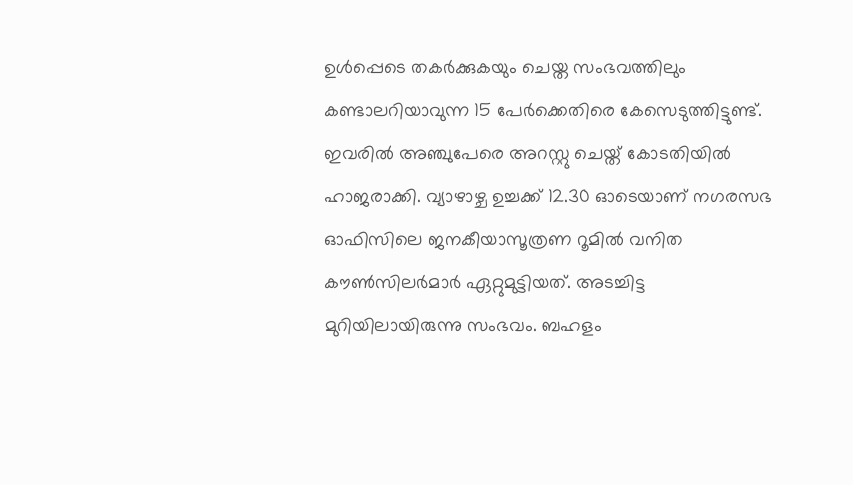ഉൾപ്പെടെ തകർക്കുകയും ചെയ്ത സംഭവത്തിലും കണ്ടാലറിയാവുന്ന 15 പേർക്കെതിരെ കേസെടുത്തിട്ടുണ്ട്. ഇവരിൽ അഞ്ചുപേരെ അറസ്റ്റു ചെയ്ത് കോടതിയിൽ ഹാജരാക്കി. വ്യാഴാഴ്ച ഉച്ചക്ക് 12.30 ഓടെയാണ് നഗരസഭ ഓഫിസിലെ ജനകീയാസൂത്രണ റൂമിൽ വനിത കൗൺസിലർമാർ ഏറ്റുമുട്ടിയത്. അടച്ചിട്ട മുറിയിലായിരുന്നു സംഭവം. ബഹളം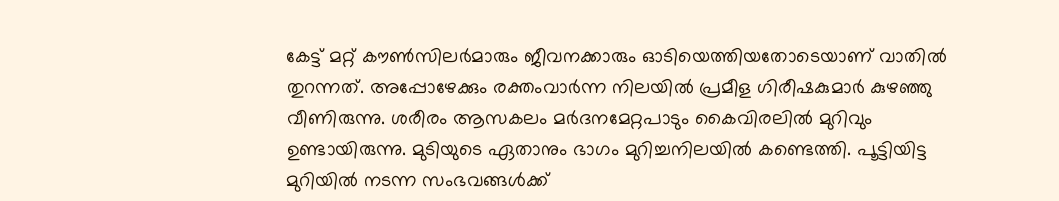കേട്ട് മറ്റ് കൗൺസിലർമാരും ജീവനക്കാരും ഓടിയെത്തിയതോടെയാണ് വാതിൽ തുറന്നത്. അപ്പോഴേക്കും രക്തംവാർന്ന നിലയിൽ പ്രമീള ഗിരീഷകുമാർ കുഴഞ്ഞു വീണിരുന്നു. ശരീരം ആസകലം മർദനമേറ്റപാടും കൈവിരലിൽ മുറിവും ഉണ്ടായിരുന്നു. മുടിയുടെ ഏതാനും ഭാഗം മുറിച്ചനിലയിൽ കണ്ടെത്തി. പൂട്ടിയിട്ട മുറിയിൽ നടന്ന സംഭവങ്ങൾക്ക്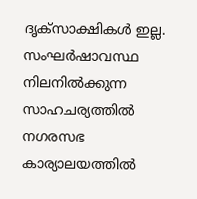ദൃക്സാക്ഷികൾ ഇല്ല. സംഘർഷാവസ്ഥ നിലനിൽക്കുന്ന സാഹചര്യത്തിൽ നഗരസഭ കാര്യാലയത്തിൽ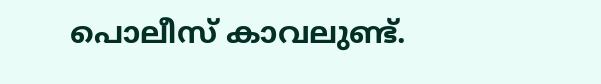പൊലീസ് കാവലുണ്ട്.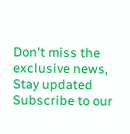Don't miss the exclusive news, Stay updated
Subscribe to our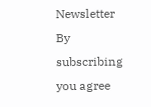Newsletter
By subscribing you agree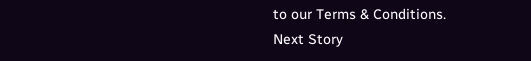to our Terms & Conditions.
Next Story